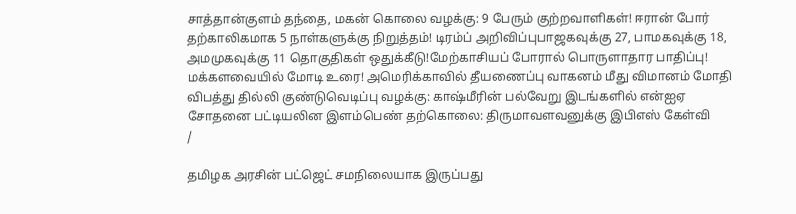சாத்தான்குளம் தந்தை, மகன் கொலை வழக்கு: 9 பேரும் குற்றவாளிகள்! ஈரான் போர் தற்காலிகமாக 5 நாள்களுக்கு நிறுத்தம்! டிரம்ப் அறிவிப்புபாஜகவுக்கு 27, பாமகவுக்கு 18, அமமுகவுக்கு 11 தொகுதிகள் ஒதுக்கீடு!மேற்காசியப் போரால் பொருளாதார பாதிப்பு! மக்களவையில் மோடி உரை! அமெரிக்காவில் தீயணைப்பு வாகனம் மீது விமானம் மோதி விபத்து தில்லி குண்டுவெடிப்பு வழக்கு: காஷ்மீரின் பல்வேறு இடங்களில் என்ஐஏ சோதனை பட்டியலின இளம்பெண் தற்கொலை: திருமாவளவனுக்கு இபிஎஸ் கேள்வி
/

தமிழக அரசின் பட்ஜெட் சமநிலையாக இருப்பது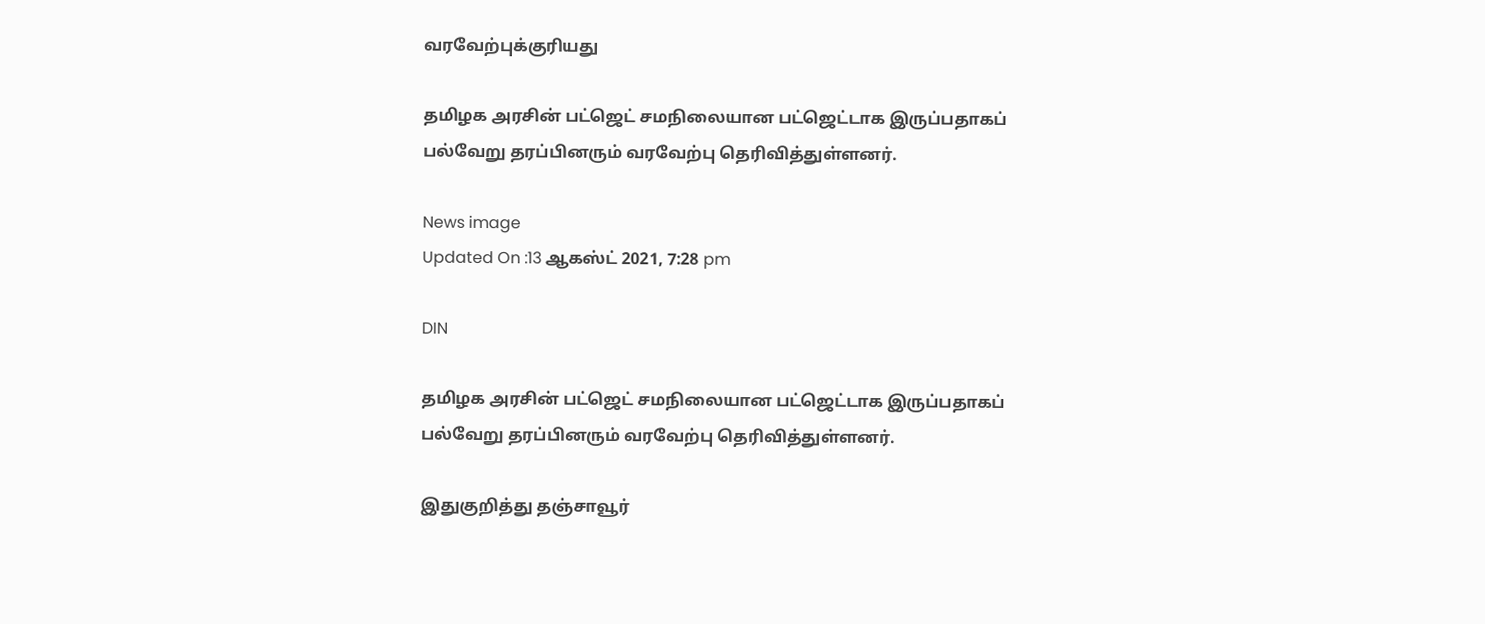வரவேற்புக்குரியது

தமிழக அரசின் பட்ஜெட் சமநிலையான பட்ஜெட்டாக இருப்பதாகப் பல்வேறு தரப்பினரும் வரவேற்பு தெரிவித்துள்ளனர்.

News image
Updated On :13 ஆகஸ்ட் 2021, 7:28 pm

DIN

தமிழக அரசின் பட்ஜெட் சமநிலையான பட்ஜெட்டாக இருப்பதாகப் பல்வேறு தரப்பினரும் வரவேற்பு தெரிவித்துள்ளனர்.

இதுகுறித்து தஞ்சாவூர்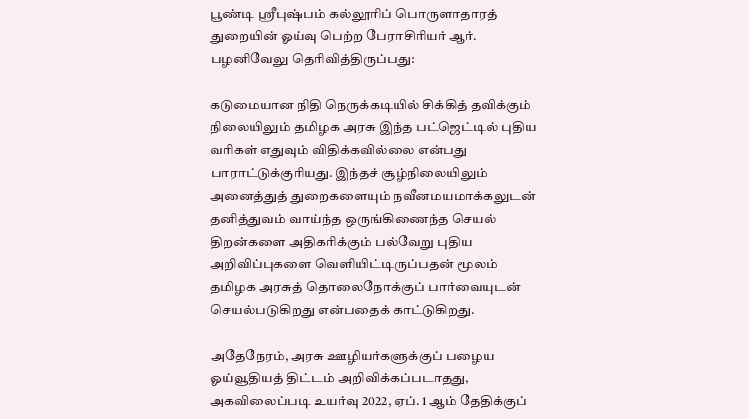பூண்டி ஸ்ரீபுஷ்பம் கல்லூரிப் பொருளாதாரத் துறையின் ஓய்வு பெற்ற பேராசிரியர் ஆர். பழனிவேலு தெரிவித்திருப்பது:

கடுமையான நிதி நெருக்கடியில் சிக்கித் தவிக்கும் நிலையிலும் தமிழக அரசு இந்த பட்ஜெட்டில் புதிய வரிகள் எதுவும் விதிக்கவில்லை என்பது பாராட்டுக்குரியது. இந்தச் சூழ்நிலையிலும் அனைத்துத் துறைகளையும் நவீனமயமாக்கலுடன் தனித்துவம் வாய்ந்த ஒருங்கிணைந்த செயல் திறன்களை அதிகரிக்கும் பல்வேறு புதிய அறிவிப்புகளை வெளியிட்டிருப்பதன் மூலம் தமிழக அரசுத் தொலைநோக்குப் பார்வையுடன் செயல்படுகிறது என்பதைக் காட்டுகிறது.

அதேநேரம், அரசு ஊழியர்களுக்குப் பழைய ஓய்வூதியத் திட்டம் அறிவிக்கப்படாதது, அகவிலைப்படி உயர்வு 2022, ஏப். 1 ஆம் தேதிக்குப்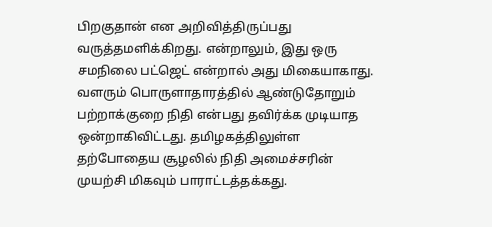பிறகுதான் என அறிவித்திருப்பது வருத்தமளிக்கிறது. என்றாலும், இது ஒரு சமநிலை பட்ஜெட் என்றால் அது மிகையாகாது. வளரும் பொருளாதாரத்தில் ஆண்டுதோறும் பற்றாக்குறை நிதி என்பது தவிர்க்க முடியாத ஒன்றாகிவிட்டது. தமிழகத்திலுள்ள தற்போதைய சூழலில் நிதி அமைச்சரின் முயற்சி மிகவும் பாராட்டத்தக்கது.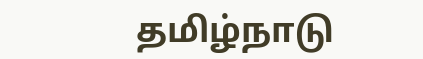தமிழ்நாடு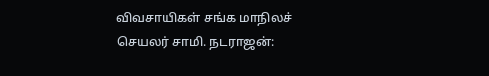விவசாயிகள் சங்க மாநிலச் செயலர் சாமி. நடராஜன்: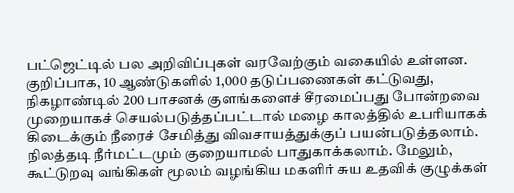பட்ஜெட்டில் பல அறிவிப்புகள் வரவேற்கும் வகையில் உள்ளன. குறிப்பாக, 10 ஆண்டுகளில் 1,000 தடுப்பணைகள் கட்டுவது, நிகழாண்டில் 200 பாசனக் குளங்களைச் சீரமைப்பது போன்றவை முறையாகச் செயல்படுத்தப்பட்டால் மழை காலத்தில் உபரியாகக் கிடைக்கும் நீரைச் சேமித்து விவசாயத்துக்குப் பயன்படுத்தலாம். நிலத்தடி நீர்மட்டமும் குறையாமல் பாதுகாக்கலாம். மேலும், கூட்டுறவு வங்கிகள் மூலம் வழங்கிய மகளிர் சுய உதவிக் குழுக்கள்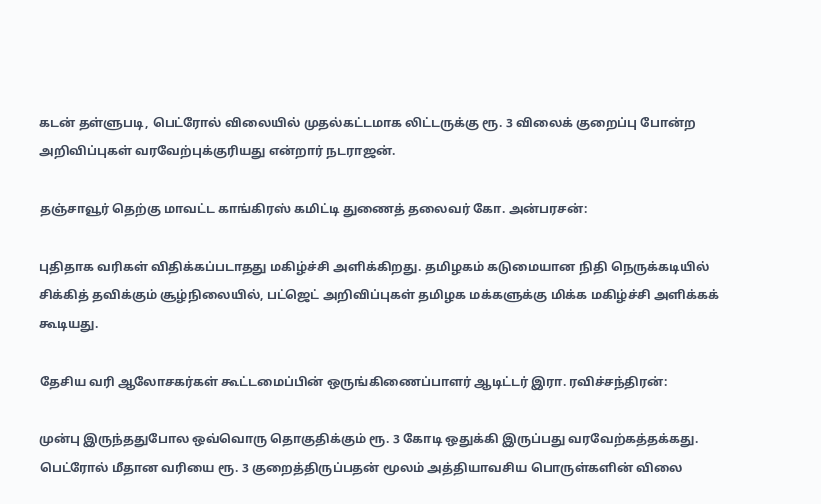கடன் தள்ளுபடி, பெட்ரோல் விலையில் முதல்கட்டமாக லிட்டருக்கு ரூ. 3 விலைக் குறைப்பு போன்ற அறிவிப்புகள் வரவேற்புக்குரியது என்றார் நடராஜன்.

தஞ்சாவூர் தெற்கு மாவட்ட காங்கிரஸ் கமிட்டி துணைத் தலைவர் கோ. அன்பரசன்:

புதிதாக வரிகள் விதிக்கப்படாதது மகிழ்ச்சி அளிக்கிறது. தமிழகம் கடுமையான நிதி நெருக்கடியில் சிக்கித் தவிக்கும் சூழ்நிலையில், பட்ஜெட் அறிவிப்புகள் தமிழக மக்களுக்கு மிக்க மகிழ்ச்சி அளிக்கக் கூடியது.

தேசிய வரி ஆலோசகர்கள் கூட்டமைப்பின் ஒருங்கிணைப்பாளர் ஆடிட்டர் இரா. ரவிச்சந்திரன்:

முன்பு இருந்ததுபோல ஒவ்வொரு தொகுதிக்கும் ரூ. 3 கோடி ஒதுக்கி இருப்பது வரவேற்கத்தக்கது. பெட்ரோல் மீதான வரியை ரூ. 3 குறைத்திருப்பதன் மூலம் அத்தியாவசிய பொருள்களின் விலை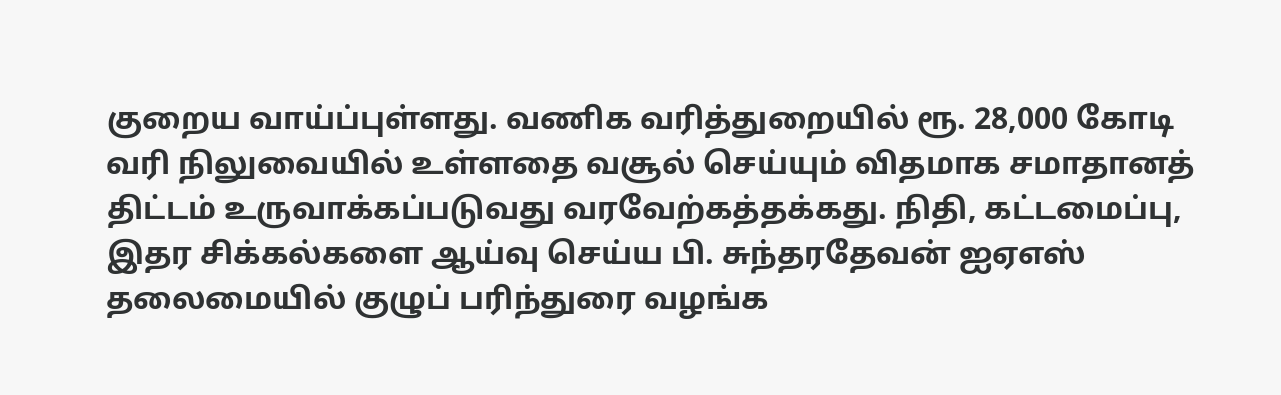குறைய வாய்ப்புள்ளது. வணிக வரித்துறையில் ரூ. 28,000 கோடி வரி நிலுவையில் உள்ளதை வசூல் செய்யும் விதமாக சமாதானத் திட்டம் உருவாக்கப்படுவது வரவேற்கத்தக்கது. நிதி, கட்டமைப்பு, இதர சிக்கல்களை ஆய்வு செய்ய பி. சுந்தரதேவன் ஐஏஎஸ் தலைமையில் குழுப் பரிந்துரை வழங்க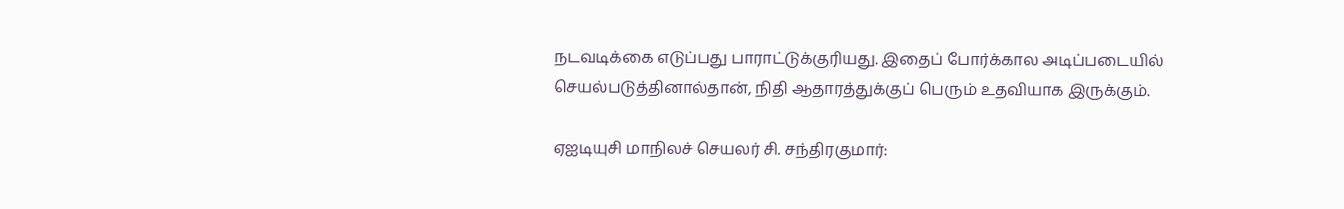நடவடிக்கை எடுப்பது பாராட்டுக்குரியது. இதைப் போர்க்கால அடிப்படையில் செயல்படுத்தினால்தான், நிதி ஆதாரத்துக்குப் பெரும் உதவியாக இருக்கும்.

ஏஐடியுசி மாநிலச் செயலர் சி. சந்திரகுமார்: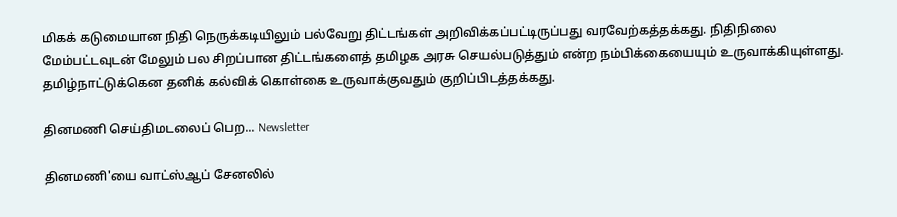மிகக் கடுமையான நிதி நெருக்கடியிலும் பல்வேறு திட்டங்கள் அறிவிக்கப்பட்டிருப்பது வரவேற்கத்தக்கது. நிதிநிலை மேம்பட்டவுடன் மேலும் பல சிறப்பான திட்டங்களைத் தமிழக அரசு செயல்படுத்தும் என்ற நம்பிக்கையையும் உருவாக்கியுள்ளது. தமிழ்நாட்டுக்கென தனிக் கல்விக் கொள்கை உருவாக்குவதும் குறிப்பிடத்தக்கது.

தினமணி செய்திமடலைப் பெற... Newsletter

தினமணி'யை வாட்ஸ்ஆப் சேனலில்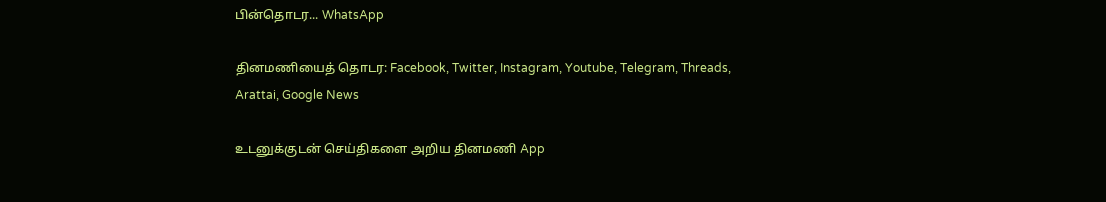பின்தொடர... WhatsApp

தினமணியைத் தொடர: Facebook, Twitter, Instagram, Youtube, Telegram, Threads, Arattai, Google News

உடனுக்குடன் செய்திகளை அறிய தினமணி App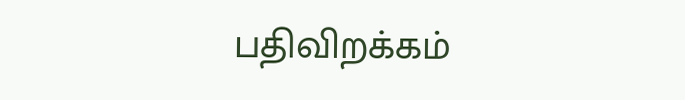பதிவிறக்கம்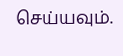செய்யவும்.